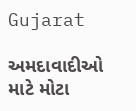Gujarat

અમદાવાદીઓ માટે મોટા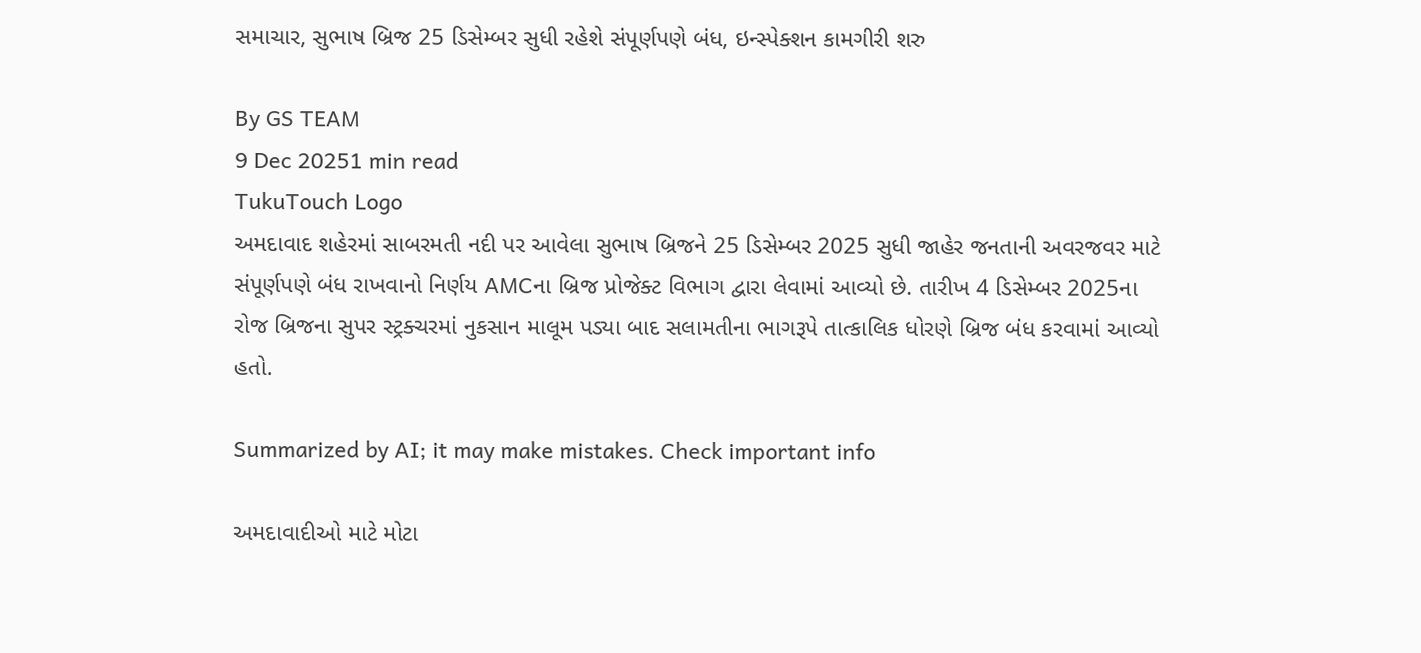સમાચાર, સુભાષ બ્રિજ 25 ડિસેમ્બર સુધી રહેશે સંપૂર્ણપણે બંધ, ઇન્સ્પેક્શન કામગીરી શરુ

By GS TEAM
9 Dec 20251 min read
TukuTouch Logo
અમદાવાદ શહેરમાં સાબરમતી નદી પર આવેલા સુભાષ બ્રિજને 25 ડિસેમ્બર 2025 સુધી જાહેર જનતાની અવરજવર માટે સંપૂર્ણપણે બંધ રાખવાનો નિર્ણય AMCના બ્રિજ પ્રોજેક્ટ વિભાગ દ્વારા લેવામાં આવ્યો છે. તારીખ 4 ડિસેમ્બર 2025ના રોજ બ્રિજના સુપર સ્ટ્રક્ચરમાં નુકસાન માલૂમ પડ્યા બાદ સલામતીના ભાગરૂપે તાત્કાલિક ધોરણે બ્રિજ બંધ કરવામાં આવ્યો હતો.

Summarized by AI; it may make mistakes. Check important info

અમદાવાદીઓ માટે મોટા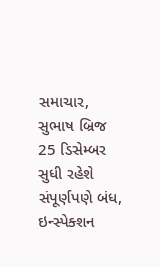સમાચાર, સુભાષ બ્રિજ 25 ડિસેમ્બર સુધી રહેશે સંપૂર્ણપણે બંધ, ઇન્સ્પેક્શન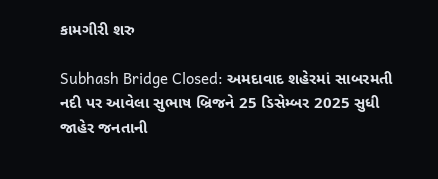કામગીરી શરુ

Subhash Bridge Closed: અમદાવાદ શહેરમાં સાબરમતી નદી પર આવેલા સુભાષ બ્રિજને 25 ડિસેમ્બર 2025 સુધી જાહેર જનતાની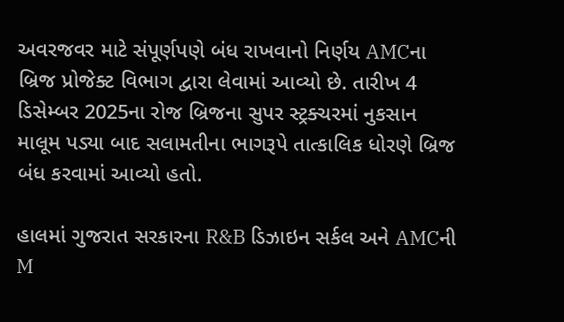અવરજવર માટે સંપૂર્ણપણે બંધ રાખવાનો નિર્ણય AMCના બ્રિજ પ્રોજેક્ટ વિભાગ દ્વારા લેવામાં આવ્યો છે. તારીખ 4 ડિસેમ્બર 2025ના રોજ બ્રિજના સુપર સ્ટ્રક્ચરમાં નુકસાન માલૂમ પડ્યા બાદ સલામતીના ભાગરૂપે તાત્કાલિક ધોરણે બ્રિજ બંધ કરવામાં આવ્યો હતો.

હાલમાં ગુજરાત સરકારના R&B ડિઝાઇન સર્કલ અને AMCની M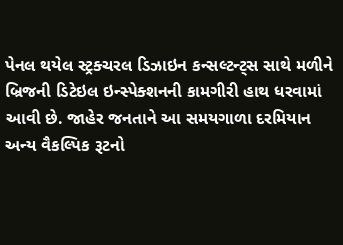પેનલ થયેલ સ્ટ્રક્ચરલ ડિઝાઇન કન્સલ્ટન્ટ્સ સાથે મળીને બ્રિજની ડિટેઇલ ઇન્સ્પેક્શનની કામગીરી હાથ ધરવામાં આવી છે. જાહેર જનતાને આ સમયગાળા દરમિયાન અન્ય વૈકલ્પિક રૂટનો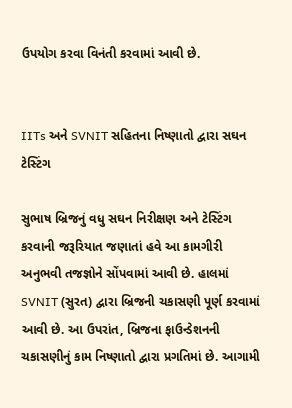ઉપયોગ કરવા વિનંતી કરવામાં આવી છે.


IITs અને SVNIT સહિતના નિષ્ણાતો દ્વારા સઘન ટેસ્ટિંગ

સુભાષ બ્રિજનું વધુ સઘન નિરીક્ષણ અને ટેસ્ટિંગ કરવાની જરૂરિયાત જણાતાં હવે આ કામગીરી અનુભવી તજજ્ઞોને સોંપવામાં આવી છે. હાલમાં SVNIT (સુરત) દ્વારા બ્રિજની ચકાસણી પૂર્ણ કરવામાં આવી છે. આ ઉપરાંત, બ્રિજના ફાઉન્ડેશનની ચકાસણીનું કામ નિષ્ણાતો દ્વારા પ્રગતિમાં છે. આગામી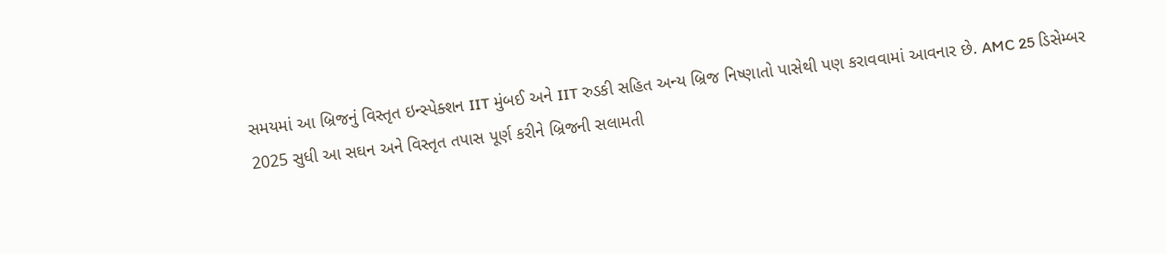સમયમાં આ બ્રિજનું વિસ્તૃત ઇન્સ્પેક્શન IIT મુંબઈ અને IIT રુડકી સહિત અન્ય બ્રિજ નિષ્ણાતો પાસેથી પણ કરાવવામાં આવનાર છે. AMC 25 ડિસેમ્બર 2025 સુધી આ સઘન અને વિસ્તૃત તપાસ પૂર્ણ કરીને બ્રિજની સલામતી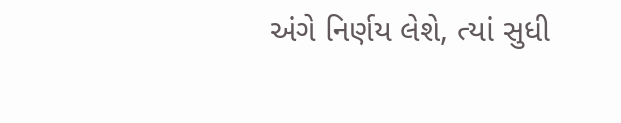અંગે નિર્ણય લેશે, ત્યાં સુધી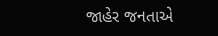જાહેર જનતાએ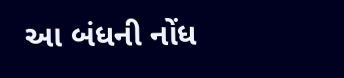આ બંધની નોંધ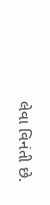લેવા વિનંતી છે.